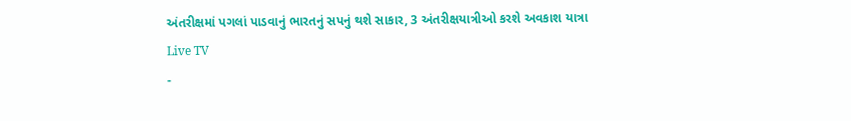અંતરીક્ષમાં પગલાં પાડવાનું ભારતનું સપનું થશે સાકાર, 3 અંતરીક્ષયાત્રીઓ કરશે અવકાશ યાત્રા
Live TV
-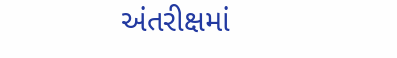અંતરીક્ષમાં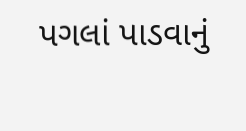પગલાં પાડવાનું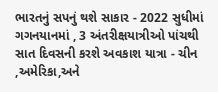ભારતનું સપનું થશે સાકાર - 2022 સુધીમાં ગગનયાનમાં , 3 અંતરીક્ષયાત્રીઓ પાંચથી સાત દિવસની કરશે અવકાશ યાત્રા - ચીન ,અમેરિકા,અને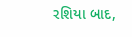રશિયા બાદ,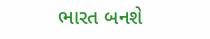ભારત બનશે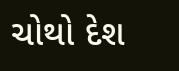ચોથો દેશ